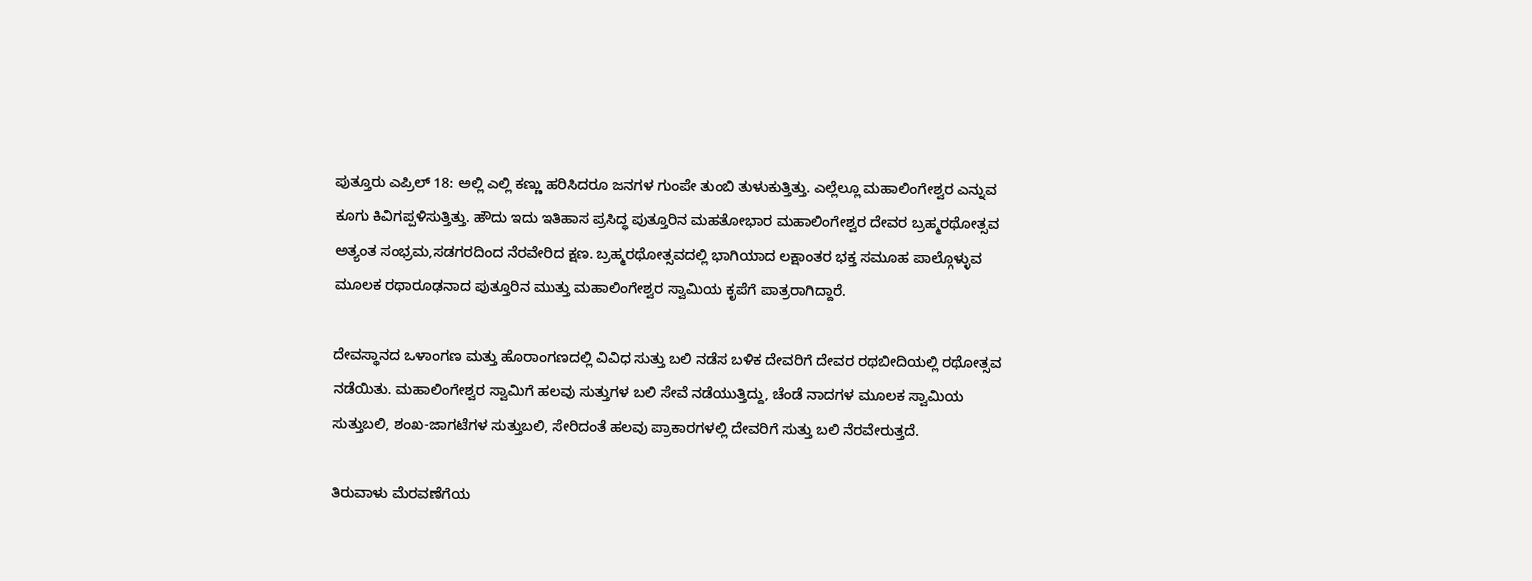ಪುತ್ತೂರು ಎಪ್ರಿಲ್ 18: ಅಲ್ಲಿ ಎಲ್ಲಿ ಕಣ್ಣು ಹರಿಸಿದರೂ ಜನಗಳ ಗುಂಪೇ ತುಂಬಿ ತುಳುಕುತ್ತಿತ್ತು. ಎಲ್ಲೆಲ್ಲೂ ಮಹಾಲಿಂಗೇಶ್ವರ ಎನ್ನುವ ಕೂಗು ಕಿವಿಗಪ್ಪಳಿಸುತ್ತಿತ್ತು. ಹೌದು ಇದು ಇತಿಹಾಸ ಪ್ರಸಿದ್ಧ ಪುತ್ತೂರಿನ ಮಹತೋಭಾರ ಮಹಾಲಿಂಗೇಶ್ವರ ದೇವರ ಬ್ರಹ್ಮರಥೋತ್ಸವ ಅತ್ಯಂತ ಸಂಭ್ರಮ,ಸಡಗರದಿಂದ ನೆರವೇರಿದ ಕ್ಷಣ. ಬ್ರಹ್ಮರಥೋತ್ಸವದಲ್ಲಿ ಭಾಗಿಯಾದ ಲಕ್ಷಾಂತರ ಭಕ್ತ ಸಮೂಹ ಪಾಲ್ಗೊಳ್ಳುವ ಮೂಲಕ ರಥಾರೂಢನಾದ ಪುತ್ತೂರಿನ ಮುತ್ತು ಮಹಾಲಿಂಗೇಶ್ವರ ಸ್ವಾಮಿಯ ಕೃಪೆಗೆ ಪಾತ್ರರಾಗಿದ್ದಾರೆ.

ದೇವಸ್ಥಾನದ ಒಳಾಂಗಣ ಮತ್ತು ಹೊರಾಂಗಣದಲ್ಲಿ ವಿವಿಧ ಸುತ್ತು ಬಲಿ ನಡೆಸ ಬಳಿಕ ದೇವರಿಗೆ ದೇವರ ರಥಬೀದಿಯಲ್ಲಿ ರಥೋತ್ಸವ ನಡೆಯಿತು. ಮಹಾಲಿಂಗೇಶ್ವರ ಸ್ವಾಮಿಗೆ ಹಲವು ಸುತ್ತುಗಳ ಬಲಿ ಸೇವೆ ನಡೆಯುತ್ತಿದ್ದು, ಚೆಂಡೆ ನಾದಗಳ ಮೂಲಕ ಸ್ವಾಮಿಯ ಸುತ್ತುಬಲಿ, ಶಂಖ-ಜಾಗಟೆಗಳ ಸುತ್ತುಬಲಿ, ಸೇರಿದಂತೆ ಹಲವು ಪ್ರಾಕಾರಗಳಲ್ಲಿ ದೇವರಿಗೆ ಸುತ್ತು ಬಲಿ ನೆರವೇರುತ್ತದೆ.

ತಿರುವಾಳು ಮೆರವಣೆಗೆಯ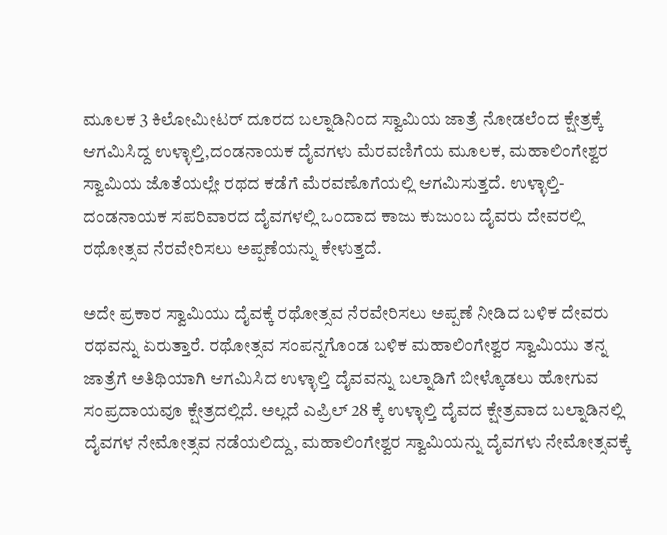ಮೂಲಕ 3 ಕಿಲೋಮೀಟರ್ ದೂರದ ಬಲ್ನಾಡಿನಿಂದ ಸ್ವಾಮಿಯ ಜಾತ್ರೆ ನೋಡಲೆಂದ ಕ್ಷೇತ್ರಕ್ಕೆ ಆಗಮಿಸಿದ್ದ ಉಳ್ಳಾಲ್ತಿ,ದಂಡನಾಯಕ ದೈವಗಳು ಮೆರವಣಿಗೆಯ ಮೂಲಕ, ಮಹಾಲಿಂಗೇಶ್ವರ ಸ್ವಾಮಿಯ ಜೊತೆಯಲ್ಲೇ ರಥದ ಕಡೆಗೆ ಮೆರವಣೊಗೆಯಲ್ಲಿ ಆಗಮಿಸುತ್ತದೆ. ಉಳ್ಳಾಲ್ತಿ-ದಂಡನಾಯಕ ಸಪರಿವಾರದ ದೈವಗಳಲ್ಲಿ ಒಂದಾದ ಕಾಜು ಕುಜುಂಬ ದೈವರು ದೇವರಲ್ಲಿ ರಥೋತ್ಸವ ನೆರವೇರಿಸಲು ಅಪ್ಪಣೆಯನ್ನು ಕೇಳುತ್ತದೆ.

ಅದೇ ಪ್ರಕಾರ ಸ್ವಾಮಿಯು ದೈವಕ್ಕೆ ರಥೋತ್ಸವ ನೆರವೇರಿಸಲು ಅಪ್ಪಣೆ ನೀಡಿದ ಬಳಿಕ ದೇವರು ರಥವನ್ನು ಏರುತ್ತಾರೆ. ರಥೋತ್ಸವ ಸಂಪನ್ನಗೊಂಡ ಬಳಿಕ ಮಹಾಲಿಂಗೇಶ್ವರ ಸ್ವಾಮಿಯು ತನ್ನ ಜಾತ್ರೆಗೆ ಅತಿಥಿಯಾಗಿ ಆಗಮಿಸಿದ ಉಳ್ಳಾಲ್ತಿ ದೈವವನ್ನು ಬಲ್ನಾಡಿಗೆ ಬೀಳ್ಕೊಡಲು ಹೋಗುವ ಸಂಪ್ರದಾಯವೂ ಕ್ಷೇತ್ರದಲ್ಲಿದೆ. ಅಲ್ಲದೆ ಎಪ್ರಿಲ್ 28 ಕ್ಕೆ ಉಳ್ಳಾಲ್ತಿ ದೈವದ ಕ್ಷೇತ್ರವಾದ ಬಲ್ನಾಡಿನಲ್ಲಿ ದೈವಗಳ ನೇಮೋತ್ಸವ ನಡೆಯಲಿದ್ದು, ಮಹಾಲಿಂಗೇಶ್ವರ ಸ್ವಾಮಿಯನ್ನು ದೈವಗಳು ನೇಮೋತ್ಸವಕ್ಕೆ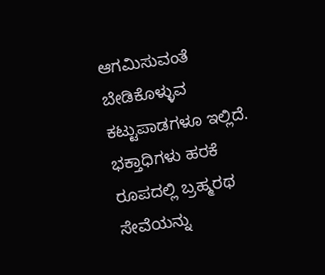ಆಗಮಿಸುವಂತೆ ಬೇಡಿಕೊಳ್ಳುವ ಕಟ್ಟುಪಾಡಗಳೂ ಇಲ್ಲಿದೆ. ಭಕ್ತಾಧಿಗಳು ಹರಕೆ ರೂಪದಲ್ಲಿ ಬ್ರಹ್ಮರಥ ಸೇವೆಯನ್ನು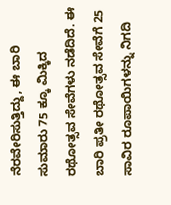ನೆರವೇರಿಸುತ್ತಿದ್ದು, ಈ ಬಾರಿ ಸುಮಾರು 75 ಕ್ಕೂ ಮಿಕ್ಕಿದ ರಥೋತ್ಸವ ಸೇವೆಗಳು ನಡೆದಿದೆ. ಈ ಬಾರಿ ಪ್ರತೀ ರಥೋತ್ಸವ ಸೇವೆಗೆ 25 ಸಾವಿರ ರೂಪಾಯಿಗಳನ್ನು ನಿಗದಿ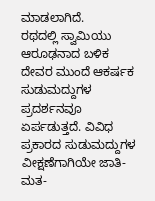ಮಾಡಲಾಗಿದೆ.
ರಥದಲ್ಲಿ ಸ್ವಾಮಿಯು ಆರೂಢನಾದ ಬಳಿಕ ದೇವರ ಮುಂದೆ ಆಕರ್ಷಕ ಸುಡುಮದ್ದುಗಳ ಪ್ರದರ್ಶನವೂ ಏರ್ಪಡುತ್ತದೆ. ವಿವಿಧ ಪ್ರಕಾರದ ಸುಡುಮದ್ದುಗಳ ವೀಕ್ಷಣೆಗಾಗಿಯೇ ಜಾತಿ-ಮತ-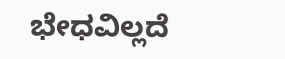ಭೇಧವಿಲ್ಲದೆ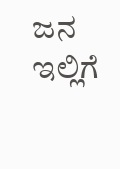ಜನ ಇಲ್ಲಿಗೆ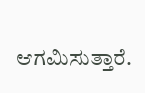ಆಗಮಿಸುತ್ತಾರೆ.